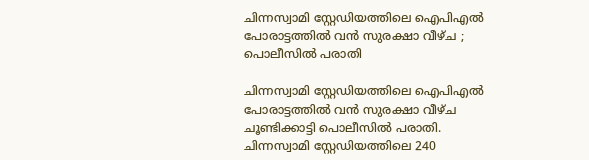ചിന്നസ്വാമി സ്റ്റേഡിയത്തിലെ ഐപിഎല്‍ പോരാട്ടത്തില്‍ വന്‍ സുരക്ഷാ വീഴ്ച ; പൊലീസില്‍ പരാതി

ചിന്നസ്വാമി സ്റ്റേഡിയത്തിലെ ഐപിഎല്‍ പോരാട്ടത്തില്‍ വന്‍ സുരക്ഷാ വീഴ്ച ചൂണ്ടിക്കാട്ടി പൊലീസില്‍ പരാതി. ചിന്നസ്വാമി സ്റ്റേഡിയത്തിലെ 240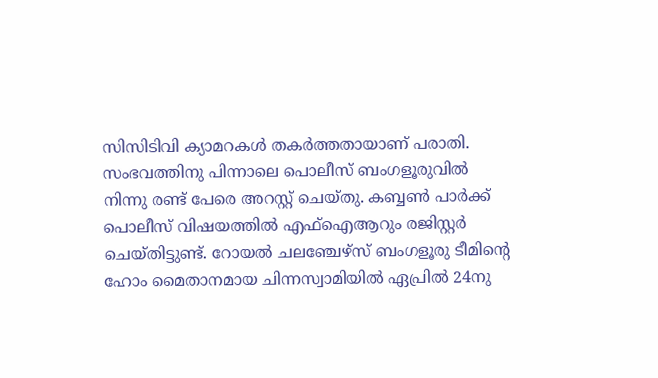സിസിടിവി ക്യാമറകള്‍ തകര്‍ത്തതായാണ് പരാതി. സംഭവത്തിനു പിന്നാലെ പൊലീസ് ബംഗളൂരുവില്‍ നിന്നു രണ്ട് പേരെ അറസ്റ്റ് ചെയ്തു. കബ്ബണ്‍ പാര്‍ക്ക് പൊലീസ് വിഷയത്തില്‍ എഫ്‌ഐആറും രജിസ്റ്റര്‍ ചെയ്തിട്ടുണ്ട്. റോയല്‍ ചലഞ്ചേഴ്‌സ് ബംഗളൂരു ടീമിന്റെ ഹോം മൈതാനമായ ചിന്നസ്വാമിയില്‍ ഏപ്രില്‍ 24നു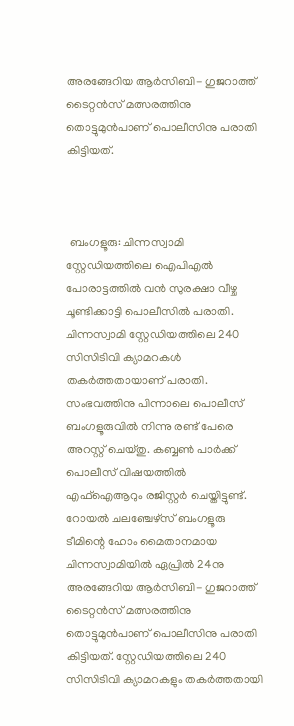അരങ്ങേറിയ ആര്‍സിബി- ഗുജറാത്ത് ടൈറ്റന്‍സ് മത്സരത്തിനു തൊട്ടുമുന്‍പാണ് പൊലീസിനു പരാതി കിട്ടിയത്.



 ബംഗളൂരു: ചിന്നസ്വാമി സ്റ്റേഡിയത്തിലെ ഐപിഎല്‍ പോരാട്ടത്തില്‍ വന്‍ സുരക്ഷാ വീഴ്ച ചൂണ്ടിക്കാട്ടി പൊലീസില്‍ പരാതി. ചിന്നസ്വാമി സ്റ്റേഡിയത്തിലെ 240 സിസിടിവി ക്യാമറകള്‍ തകര്‍ത്തതായാണ് പരാതി. സംഭവത്തിനു പിന്നാലെ പൊലീസ് ബംഗളൂരുവില്‍ നിന്നു രണ്ട് പേരെ അറസ്റ്റ് ചെയ്തു. കബ്ബണ്‍ പാര്‍ക്ക് പൊലീസ് വിഷയത്തില്‍ എഫ്‌ഐആറും രജിസ്റ്റര്‍ ചെയ്തിട്ടുണ്ട്. റോയല്‍ ചലഞ്ചേഴ്‌സ് ബംഗളൂരു ടീമിന്റെ ഹോം മൈതാനമായ ചിന്നസ്വാമിയില്‍ ഏപ്രില്‍ 24നു അരങ്ങേറിയ ആര്‍സിബി- ഗുജറാത്ത് ടൈറ്റന്‍സ് മത്സരത്തിനു തൊട്ടുമുന്‍പാണ് പൊലീസിനു പരാതി കിട്ടിയത്. സ്റ്റേഡിയത്തിലെ 240 സിസിടിവി ക്യാമറകളും തകര്‍ത്തതായി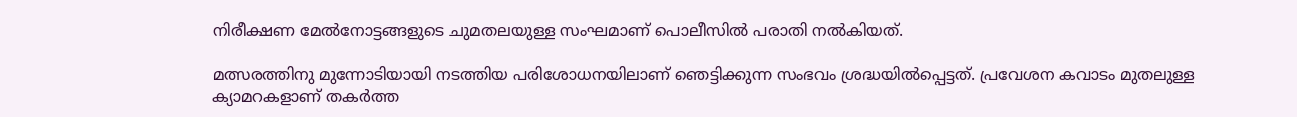നിരീക്ഷണ മേല്‍നോട്ടങ്ങളുടെ ചുമതലയുള്ള സംഘമാണ് പൊലീസില്‍ പരാതി നല്‍കിയത്.

മത്സരത്തിനു മുന്നോടിയായി നടത്തിയ പരിശോധനയിലാണ് ഞെട്ടിക്കുന്ന സംഭവം ശ്രദ്ധയില്‍പ്പെട്ടത്. പ്രവേശന കവാടം മുതലുള്ള ക്യാമറകളാണ് തകര്‍ത്ത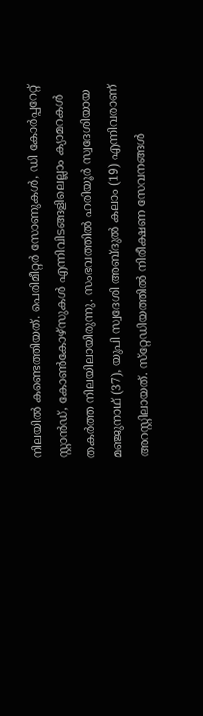നിലയില്‍ കണ്ടെത്തിയത്. പെരിമീറ്റര്‍ സോണുകള്‍, ഡി കോര്‍പ്പറേറ്റ് സ്റ്റാന്‍ഡ്, കോണ്‍കോഴ്‌സുകള്‍ എന്നിവിടങ്ങളിലെല്ലാം ക്യാമറകള്‍ തകര്‍ത്ത നിലയിലായിരുന്നു. സംഭവത്തില്‍ ഹരിയൂര്‍ സ്വദേശിയായ മഞ്ജുനാഥ് (37), യുപി സ്വദേശി അബ്ദുല്‍ കലാം (19) എന്നിവരാണ് അറസ്റ്റിലായത്. സ്‌റ്റേഡിയത്തില്‍ നിരീക്ഷണ സേവനങ്ങള്‍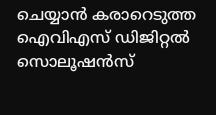ചെയ്യാന്‍ കരാറെടുത്ത ഐവിഎസ് ഡിജിറ്റല്‍ സൊലൂഷന്‍സ്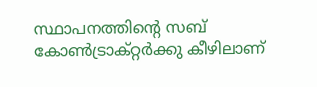സ്ഥാപനത്തിന്റെ സബ് കോണ്‍ട്രാക്റ്റര്‍ക്കു കീഴിലാണ്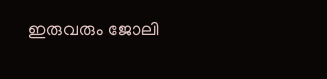ഇരുവരും ജോലി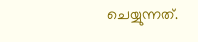ചെയ്യുന്നത്.